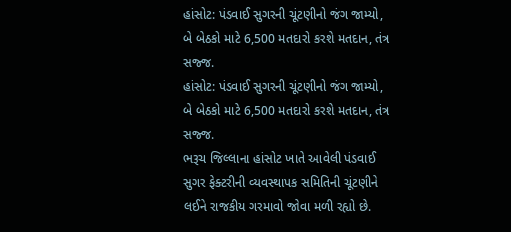હાંસોટ: પંડવાઈ સુગરની ચૂંટણીનો જંગ જામ્યો, બે બેઠકો માટે 6,500 મતદારો કરશે મતદાન, તંત્ર સજ્જ.
હાંસોટ: પંડવાઈ સુગરની ચૂંટણીનો જંગ જામ્યો, બે બેઠકો માટે 6,500 મતદારો કરશે મતદાન, તંત્ર સજ્જ.
ભરૂચ જિલ્લાના હાંસોટ ખાતે આવેલી પંડવાઈ સુગર ફેક્ટરીની વ્યવસ્થાપક સમિતિની ચૂંટણીને લઈને રાજકીય ગરમાવો જોવા મળી રહ્યો છે.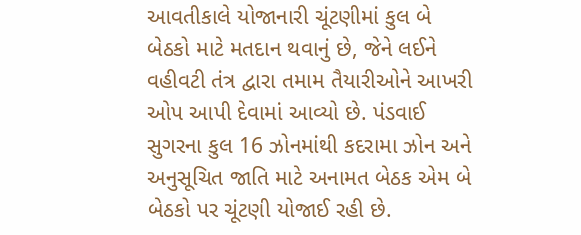આવતીકાલે યોજાનારી ચૂંટણીમાં કુલ બે બેઠકો માટે મતદાન થવાનું છે, જેને લઈને વહીવટી તંત્ર દ્વારા તમામ તૈયારીઓને આખરી ઓપ આપી દેવામાં આવ્યો છે. પંડવાઈ સુગરના કુલ 16 ઝોનમાંથી કદરામા ઝોન અને અનુસૂચિત જાતિ માટે અનામત બેઠક એમ બે બેઠકો પર ચૂંટણી યોજાઈ રહી છે.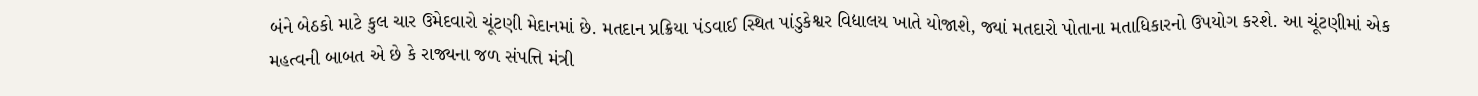બંને બેઠકો માટે કુલ ચાર ઉમેદવારો ચૂંટણી મેદાનમાં છે. મતદાન પ્રક્રિયા પંડવાઈ સ્થિત પાંડુકેશ્વર વિદ્યાલય ખાતે યોજાશે, જ્યાં મતદારો પોતાના મતાધિકારનો ઉપયોગ કરશે. આ ચૂંટણીમાં એક મહત્વની બાબત એ છે કે રાજ્યના જળ સંપત્તિ મંત્રી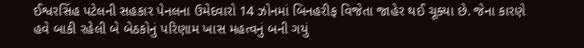ઈશ્વરસિંહ પટેલની સહકાર પેનલના ઉમેદવારો 14 ઝોનમાં બિનહરીફ વિજેતા જાહેર થઈ ચૂક્યા છે. જેના કારણે હવે બાકી રહેલી બે બેઠકોનું પરિણામ ખાસ મહત્વનું બની ગયું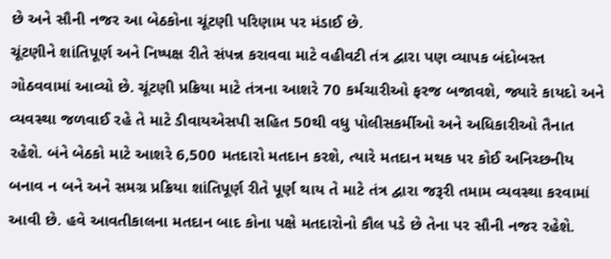છે અને સૌની નજર આ બેઠકોના ચૂંટણી પરિણામ પર મંડાઈ છે.
ચૂંટણીને શાંતિપૂર્ણ અને નિષ્પક્ષ રીતે સંપન્ન કરાવવા માટે વહીવટી તંત્ર દ્વારા પણ વ્યાપક બંદોબસ્ત ગોઠવવામાં આવ્યો છે. ચૂંટણી પ્રક્રિયા માટે તંત્રના આશરે 70 કર્મચારીઓ ફરજ બજાવશે, જ્યારે કાયદો અને વ્યવસ્થા જળવાઈ રહે તે માટે ડીવાયએસપી સહિત 50થી વધુ પોલીસકર્મીઓ અને અધિકારીઓ તૈનાત રહેશે. બંને બેઠકો માટે આશરે 6,500 મતદારો મતદાન કરશે, ત્યારે મતદાન મથક પર કોઈ અનિચ્છનીય બનાવ ન બને અને સમગ્ર પ્રક્રિયા શાંતિપૂર્ણ રીતે પૂર્ણ થાય તે માટે તંત્ર દ્વારા જરૂરી તમામ વ્યવસ્થા કરવામાં આવી છે. હવે આવતીકાલના મતદાન બાદ કોના પક્ષે મતદારોનો કૌલ પડે છે તેના પર સૌની નજર રહેશે.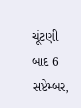ચૂંટણી બાદ 6 સપ્ટેમ્બર,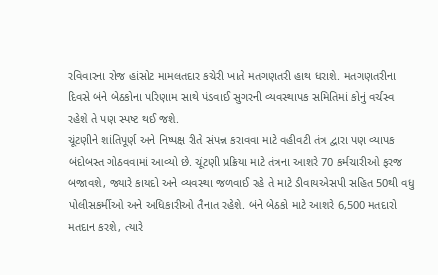રવિવારના રોજ હાંસોટ મામલતદાર કચેરી ખાતે મતગણતરી હાથ ધરાશે. મતગણતરીના દિવસે બંને બેઠકોના પરિણામ સાથે પંડવાઈ સુગરની વ્યવસ્થાપક સમિતિમાં કોનું વર્ચસ્વ રહેશે તે પણ સ્પષ્ટ થઈ જશે.
ચૂંટણીને શાંતિપૂર્ણ અને નિષ્પક્ષ રીતે સંપન્ન કરાવવા માટે વહીવટી તંત્ર દ્વારા પણ વ્યાપક બંદોબસ્ત ગોઠવવામાં આવ્યો છે. ચૂંટણી પ્રક્રિયા માટે તંત્રના આશરે 70 કર્મચારીઓ ફરજ બજાવશે, જ્યારે કાયદો અને વ્યવસ્થા જળવાઈ રહે તે માટે ડીવાયએસપી સહિત 50થી વધુ પોલીસકર્મીઓ અને અધિકારીઓ તૈનાત રહેશે. બંને બેઠકો માટે આશરે 6,500 મતદારો મતદાન કરશે, ત્યારે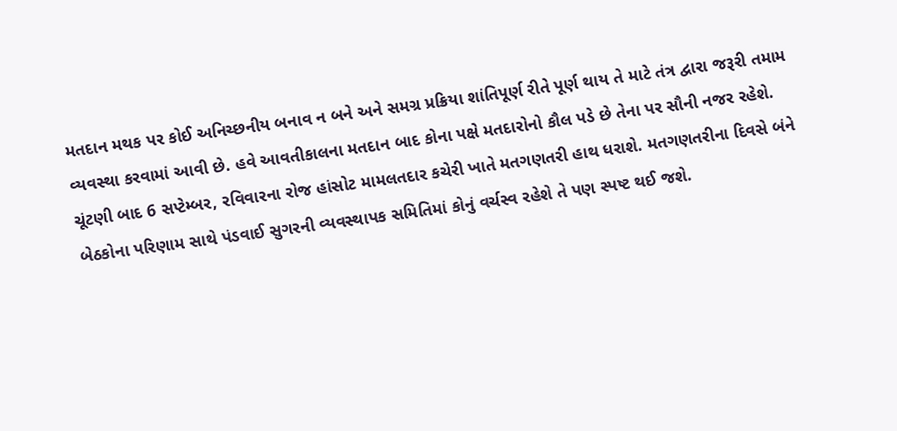મતદાન મથક પર કોઈ અનિચ્છનીય બનાવ ન બને અને સમગ્ર પ્રક્રિયા શાંતિપૂર્ણ રીતે પૂર્ણ થાય તે માટે તંત્ર દ્વારા જરૂરી તમામ વ્યવસ્થા કરવામાં આવી છે. હવે આવતીકાલના મતદાન બાદ કોના પક્ષે મતદારોનો કૌલ પડે છે તેના પર સૌની નજર રહેશે. ચૂંટણી બાદ 6 સપ્ટેમ્બર, રવિવારના રોજ હાંસોટ મામલતદાર કચેરી ખાતે મતગણતરી હાથ ધરાશે. મતગણતરીના દિવસે બંને બેઠકોના પરિણામ સાથે પંડવાઈ સુગરની વ્યવસ્થાપક સમિતિમાં કોનું વર્ચસ્વ રહેશે તે પણ સ્પષ્ટ થઈ જશે.